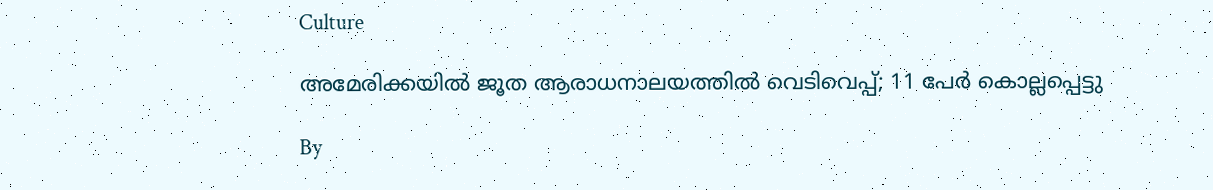Culture

അമേരിക്കയില്‍ ജൂത ആരാധനാലയത്തില്‍ വെടിവെപ്പ്; 11 പേര്‍ കൊല്ലപ്പെട്ടു

By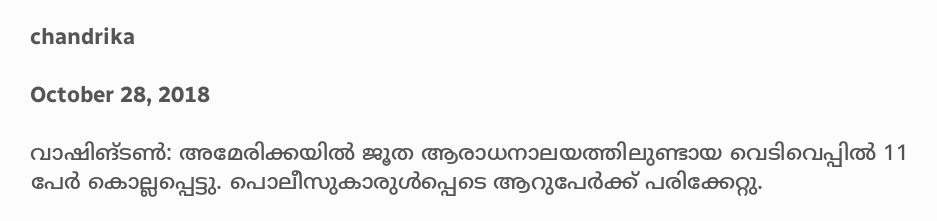chandrika

October 28, 2018

വാഷിങ്ടണ്‍: അമേരിക്കയില്‍ ജൂത ആരാധനാലയത്തിലുണ്ടായ വെടിവെപ്പില്‍ 11 പേര്‍ കൊല്ലപ്പെട്ടു. പൊലീസുകാരുള്‍പ്പെടെ ആറുപേര്‍ക്ക് പരിക്കേറ്റു.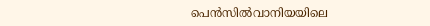പെന്‍സില്‍വാനിയയിലെ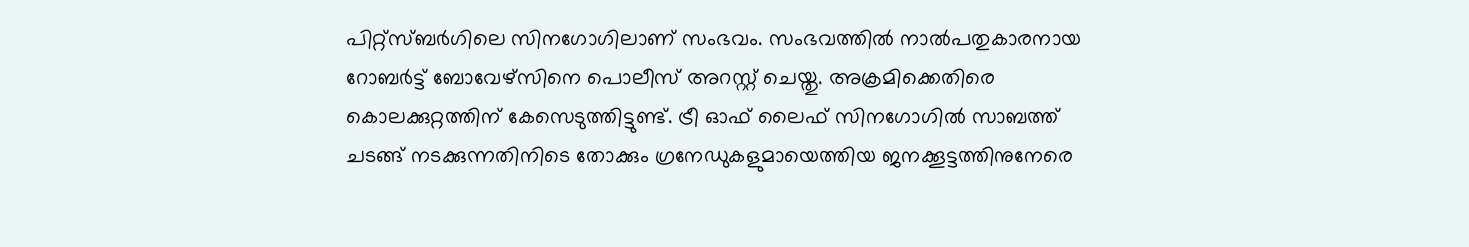പിറ്റ്‌സ്ബര്‍ഗിലെ സിനഗോഗിലാണ് സംഭവം. സംഭവത്തില്‍ നാല്‍പതുകാരനായ റോബര്‍ട്ട് ബോവേഴ്‌സിനെ പൊലീസ് അറസ്റ്റ് ചെയ്തു. അക്രമിക്കെതിരെ കൊലക്കുറ്റത്തിന് കേസെടുത്തിട്ടുണ്ട്. ട്രീ ഓഫ് ലൈഫ് സിനഗോഗില്‍ സാബത്ത് ചടങ്ങ് നടക്കുന്നതിനിടെ തോക്കും ഗ്രനേഡുകളുമായെത്തിയ ജനക്കൂട്ടത്തിനുനേരെ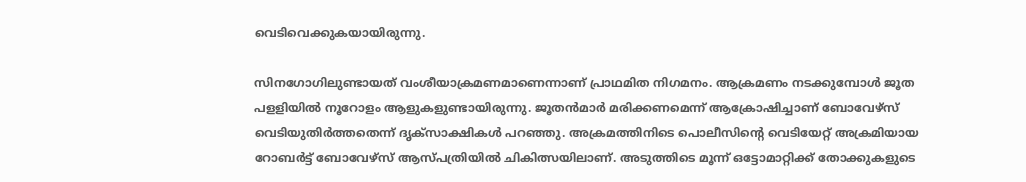വെടിവെക്കുകയായിരുന്നു.

സിനഗോഗിലുണ്ടായത് വംശീയാക്രമണമാണെന്നാണ് പ്രാഥമിത നിഗമനം. ആക്രമണം നടക്കുമ്പോള്‍ ജൂത പളളിയില്‍ നൂറോളം ആളുകളുണ്ടായിരുന്നു. ജൂതന്‍മാര്‍ മരിക്കണമെന്ന് ആക്രോഷിച്ചാണ് ബോവേഴ്‌സ് വെടിയുതിര്‍ത്തതെന്ന് ദൃക്‌സാക്ഷികള്‍ പറഞ്ഞു. അക്രമത്തിനിടെ പൊലീസിന്റെ വെടിയേറ്റ് അക്രമിയായ റോബര്‍ട്ട് ബോവേഴ്‌സ് ആസ്പത്രിയില്‍ ചികിത്സയിലാണ്. അടുത്തിടെ മൂന്ന് ഒട്ടോമാറ്റിക്ക് തോക്കുകളുടെ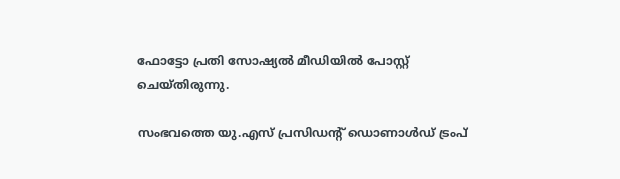ഫോട്ടോ പ്രതി സോഷ്യല്‍ മീഡിയില്‍ പോസ്റ്റ് ചെയ്തിരുന്നു.

സംഭവത്തെ യു.എസ് പ്രസിഡന്റ് ഡൊണാള്‍ഡ് ട്രംപ്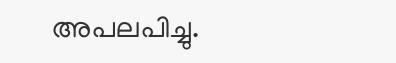അപലപിച്ചു.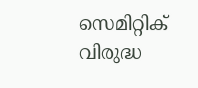സെമിറ്റിക് വിരുദ്ധ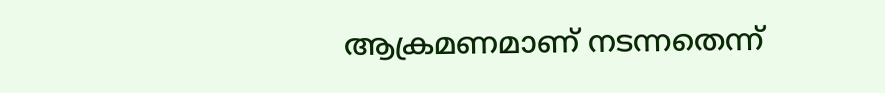ആക്രമണമാണ് നടന്നതെന്ന്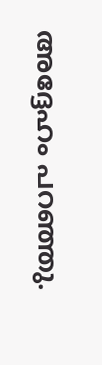അദ്ദേഹം പറഞ്ഞു.